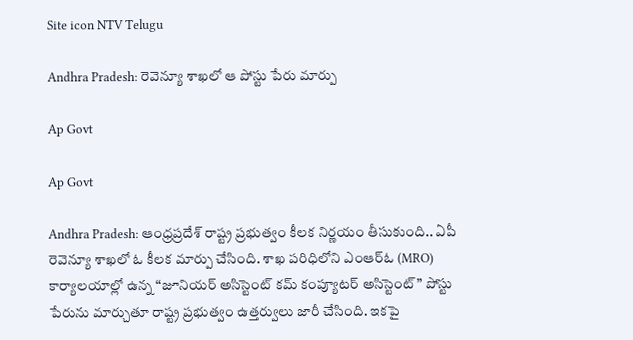Site icon NTV Telugu

Andhra Pradesh: రెవెన్యూ శాఖలో ఆ పోస్టు పేరు మార్పు

Ap Govt

Ap Govt

Andhra Pradesh: ఆంధ్రప్రదేశ్ రాష్ట్ర ప్రభుత్వం కీలక నిర్ణయం తీసుకుంది.. ఏపీ రెవెన్యూ శాఖలో ఓ కీలక మార్పు చేసింది. శాఖ పరిధిలోని ఎంఆర్‌ఓ (MRO) కార్యాలయాల్లో ఉన్న “జూనియర్ అసిస్టెంట్ కమ్ కంప్యూటర్ అసిస్టెంట్” పోస్టు పేరును మార్చుతూ రాష్ట్ర ప్రభుత్వం ఉత్తర్వులు జారీ చేసింది. ఇకపై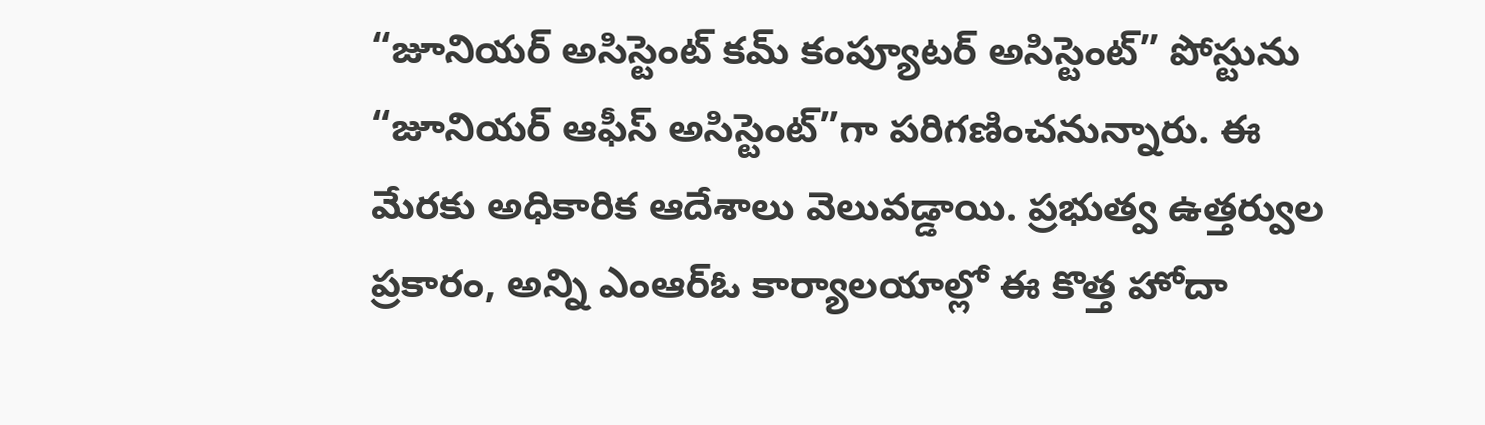“జూనియర్ అసిస్టెంట్ కమ్ కంప్యూటర్ అసిస్టెంట్” పోస్టును “జూనియర్ ఆఫీస్ అసిస్టెంట్”గా పరిగణించనున్నారు. ఈ మేరకు అధికారిక ఆదేశాలు వెలువడ్డాయి. ప్రభుత్వ ఉత్తర్వుల ప్రకారం, అన్ని ఎంఆర్‌ఓ కార్యాలయాల్లో ఈ కొత్త హోదా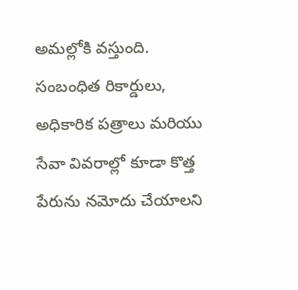అమల్లోకి వస్తుంది. సంబంధిత రికార్డులు, అధికారిక పత్రాలు మరియు సేవా వివరాల్లో కూడా కొత్త పేరును నమోదు చేయాలని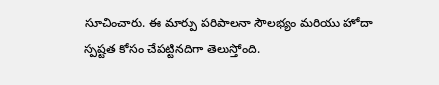సూచించారు. ఈ మార్పు పరిపాలనా సౌలభ్యం మరియు హోదా స్పష్టత కోసం చేపట్టినదిగా తెలుస్తోంది.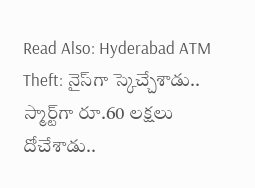Read Also: Hyderabad ATM Theft: నైస్‌గా స్కెచ్చేశాడు.. స్మార్ట్‌గా రూ.60 లక్షలు దోచేశాడు..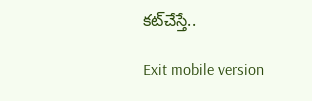కట్‌చేస్తే..

Exit mobile version